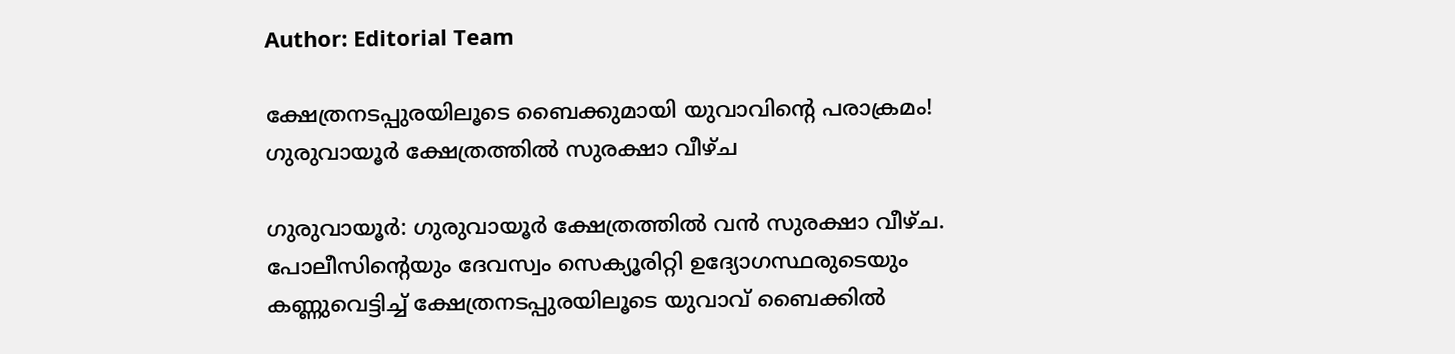Author: Editorial Team

ക്ഷേത്രനടപ്പുരയിലൂടെ ബൈക്കുമായി യുവാവിന്‍റെ പരാക്രമം! ഗുരുവായൂര്‍ ക്ഷേത്രത്തില്‍ സുരക്ഷാ വീഴ്ച

ഗുരുവായൂര്‍: ഗുരുവായൂര്‍ ക്ഷേത്രത്തില്‍ വന്‍ സുരക്ഷാ വീഴ്ച. പോലീസിന്‍റെയും ദേവസ്വം സെക്യൂരിറ്റി ഉദ്യോഗസ്ഥരുടെയും കണ്ണുവെട്ടിച്ച് ക്ഷേത്രനടപ്പുരയിലൂടെ യുവാവ് ബൈക്കില്‍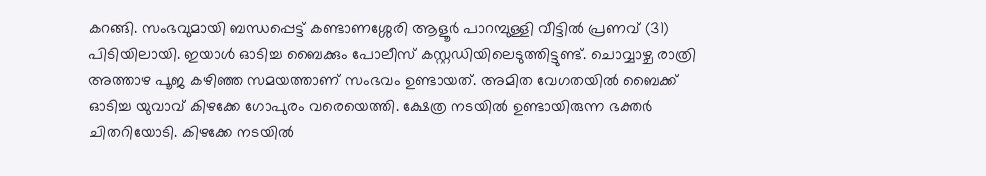കറങ്ങി. സംഭവുമായി ബന്ധപ്പെട്ട് കണ്ടാണശ്ശേരി ആളൂര്‍ പാറമ്പുള്ളി വീട്ടില്‍ പ്രണവ് (31) പിടിയിലായി. ഇയാള്‍ ഓടിച്ച ബൈക്കും പോലീസ് കസ്റ്റഡിയിലെടുത്തിട്ടുണ്ട്. ചൊവ്വാഴ്ച രാത്രി അത്താഴ പൂജ കഴിഞ്ഞ സമയത്താണ് സംഭവം ഉണ്ടായത്. അമിത വേഗതയില്‍ ബൈക്ക് ഓടിച്ച യുവാവ് കിഴക്കേ ഗോപുരം വരെയെത്തി. ക്ഷേത്ര നടയില്‍ ഉണ്ടായിരുന്ന ഭക്തര്‍ ചിതറിയോടി. കിഴക്കേ നടയില്‍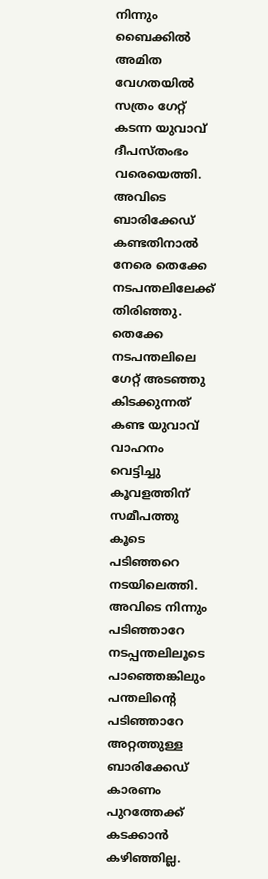നിന്നും ബൈക്കില്‍ അമിത വേഗതയില്‍ സത്രം ഗേറ്റ് കടന്ന യുവാവ് ദീപസ്തംഭം വരെയെത്തി. അവിടെ ബാരിക്കേഡ് കണ്ടതിനാല്‍ നേരെ തെക്കേ നടപന്തലിലേക്ക് തിരിഞ്ഞു. തെക്കേ നടപന്തലിലെ ഗേറ്റ് അടഞ്ഞു കിടക്കുന്നത് കണ്ട യുവാവ് വാഹനം വെട്ടിച്ചു കൂവളത്തിന് സമീപത്തു കൂടെ പടിഞ്ഞറെ നടയിലെത്തി.  അവിടെ നിന്നും പടിഞ്ഞാറേ നടപ്പന്തലിലൂടെ പാഞ്ഞെങ്കിലും പന്തലിന്‍റെ പടിഞ്ഞാറേ അറ്റത്തുള്ള ബാരിക്കേഡ് കാരണം പുറത്തേക്ക് കടക്കാന്‍ കഴിഞ്ഞില്ല.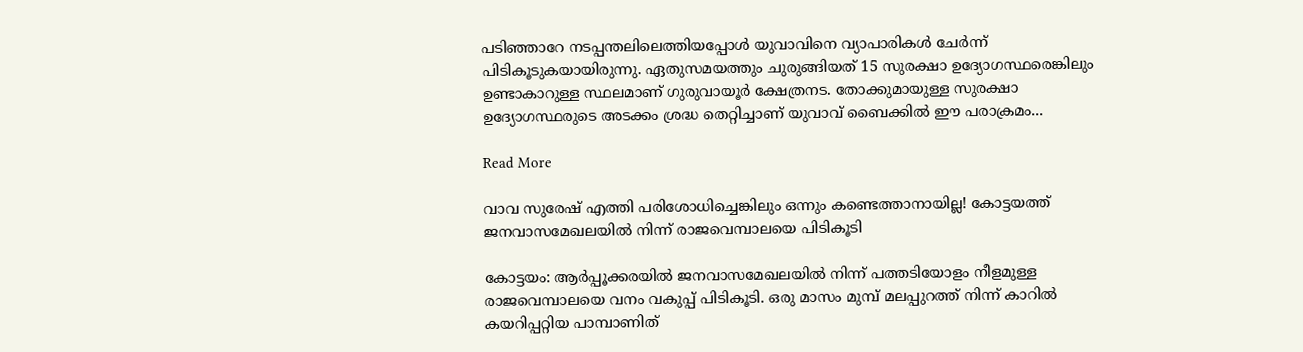പടിഞ്ഞാറേ നടപ്പന്തലിലെത്തിയപ്പോള്‍ യുവാവിനെ വ്യാപാരികള്‍ ചേര്‍ന്ന് പിടികൂടുകയായിരുന്നു. ഏതുസമയത്തും ചുരുങ്ങിയത് 15 സുരക്ഷാ ഉദ്യോഗസ്ഥരെങ്കിലും ഉണ്ടാകാറുള്ള സ്ഥലമാണ് ഗുരുവായൂര്‍ ക്ഷേത്രനട. തോക്കുമായുള്ള സുരക്ഷാ ഉദ്യോഗസ്ഥരുടെ അടക്കം ശ്രദ്ധ തെറ്റിച്ചാണ് യുവാവ് ബൈക്കില്‍ ഈ പരാക്രമം...

Read More

വാവ സുരേഷ് എത്തി പരിശോധിച്ചെങ്കിലും ഒന്നും കണ്ടെത്താനായില്ല! കോട്ടയത്ത് ജനവാസമേഖലയില്‍ നിന്ന് രാജവെമ്പാലയെ പിടികൂടി

കോട്ടയം: ആര്‍പ്പൂക്കരയില്‍ ജനവാസമേഖലയില്‍ നിന്ന് പത്തടിയോളം നീളമുള്ള രാജവെമ്പാലയെ വനം വകുപ്പ് പിടികൂടി. ഒരു മാസം മുമ്പ് മലപ്പുറത്ത് നിന്ന് കാറില്‍ കയറിപ്പറ്റിയ പാമ്പാണിത്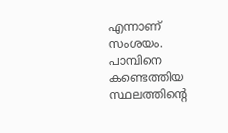എന്നാണ് സംശയം. പാമ്പിനെ കണ്ടെത്തിയ സ്ഥലത്തിന്‍റെ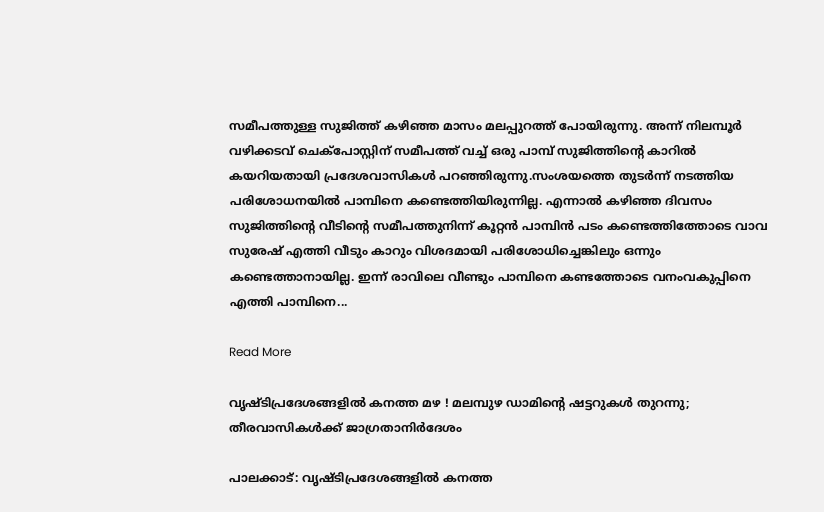സമീപത്തുള്ള സുജിത്ത് കഴിഞ്ഞ മാസം മലപ്പുറത്ത് പോയിരുന്നു. അന്ന് നിലമ്പൂര്‍ വഴിക്കടവ് ചെക്‌പോസ്റ്റിന് സമീപത്ത് വച്ച് ഒരു പാമ്പ് സുജിത്തിന്‍റെ കാറില്‍ കയറിയതായി പ്രദേശവാസികള്‍ പറഞ്ഞിരുന്നു.സംശയത്തെ തുടര്‍ന്ന് നടത്തിയ പരിശോധനയില്‍ പാമ്പിനെ കണ്ടെത്തിയിരുന്നില്ല. എന്നാല്‍ കഴിഞ്ഞ ദിവസം സുജിത്തിന്‍റെ വീടിന്‍റെ സമീപത്തുനിന്ന് കൂറ്റന്‍ പാമ്പിന്‍ പടം കണ്ടെത്തിത്തോടെ വാവ സുരേഷ് എത്തി വീടും കാറും വിശദമായി പരിശോധിച്ചെങ്കിലും ഒന്നും കണ്ടെത്താനായില്ല. ഇന്ന് രാവിലെ വീണ്ടും പാമ്പിനെ കണ്ടത്തോടെ വനംവകുപ്പിനെ എത്തി പാമ്പിനെ...

Read More

വൃഷ്ടിപ്രദേശങ്ങളിൽ കനത്ത മഴ ! മലമ്പുഴ ഡാമിന്‍റെ ഷട്ടറുകൾ തുറന്നു; തീരവാസികൾക്ക് ജാഗ്രതാനിർദേശം

പാലക്കാട്: വൃഷ്ടിപ്രദേശങ്ങളിൽ കനത്ത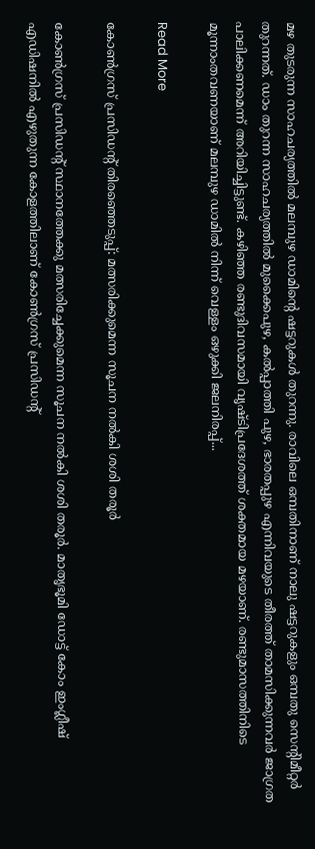മഴ തുടരുന്ന സാഹചര്യത്തിൽ മലമ്പുഴ ഡാമിന്‍റെ ഷട്ടറുകൾ തുറന്നു. രാവിലെ ഒമ്പതിനാണ് നാലു ഷട്ടറുകളും ഒമ്പതു സെന്‍റിമീറ്റർ തുറന്നത്. ഡാം തുറന്ന സാഹചര്യത്തിൽ മുക്കൈപുഴ, കൽപ്പാത്തി പുഴ, ഭാരതപ്പുഴ എന്നിവയുടെ തീരത്ത് താമസിക്കുന്നവർ ജാഗ്രത പാലിക്കണമെന്ന് അറിയിച്ചിട്ടുണ്ട്. കഴിഞ്ഞ രണ്ടുദിവസമായി വൃഷ്ടിപ്രദേശത്ത് ശക്തമായ മഴയാണ്. രണ്ടുമാസത്തിനിടെ മൂന്നാംതവണയാണ് മലമ്പുഴ ഡാമിൽ നിന്ന് വെള്ളം ഒഴുക്കി ജലനിരപ്പ്...

Read More

കോണ്‍ഗ്രസ് പ്രസിഡന്റ് തിരഞ്ഞെടുപ്പ്: മത്സരിക്കുമെന്ന സൂചന നല്‍കി ശശി തരൂര്‍

കോണ്‍ഗ്രസ് പ്രസിഡന്റ് സ്ഥാനത്തേക്കു മത്സരിച്ചേക്കുമെന്ന സൂചന നല്‍കി ശശി തരൂര്‍. മാതൃഭൂമി ഡോട്ട് കോം ഇംഗ്ലീഷ് എഡിഷനില്‍ എഴുതുന്ന കോളത്തിലാണ് കോണ്‍ഗ്രസ് പ്രസിഡന്റ്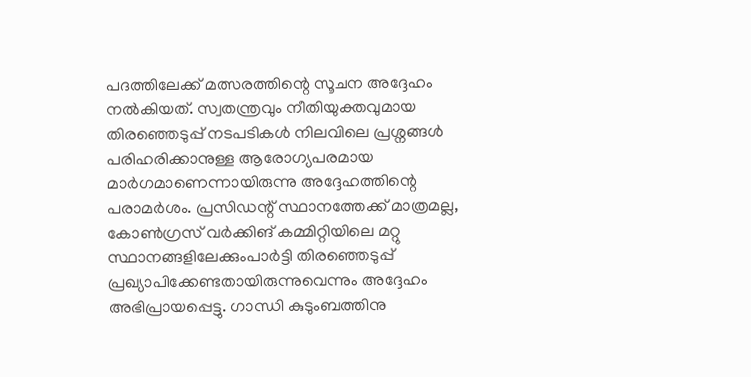പദത്തിലേക്ക് മത്സരത്തിന്റെ സൂചന അദ്ദേഹം നല്‍കിയത്. സ്വതന്ത്രവും നീതിയുക്തവുമായ തിരഞ്ഞെടുപ്പ് നടപടികള്‍ നിലവിലെ പ്രശ്നങ്ങള്‍ പരിഹരിക്കാനുള്ള ആരോഗ്യപരമായ മാര്‍ഗമാണെന്നായിരുന്നു അദ്ദേഹത്തിന്റെ പരാമര്‍ശം. പ്രസിഡന്റ് സ്ഥാനത്തേക്ക് മാത്രമല്ല, കോണ്‍ഗ്രസ് വര്‍ക്കിങ് കമ്മിറ്റിയിലെ മറ്റു സ്ഥാനങ്ങളിലേക്കുംപാര്‍ട്ടി തിരഞ്ഞെടുപ്പ് പ്രഖ്യാപിക്കേണ്ടതായിരുന്നുവെന്നും അദ്ദേഹം അഭിപ്രായപ്പെട്ടു. ഗാന്ധി കുടുംബത്തിനു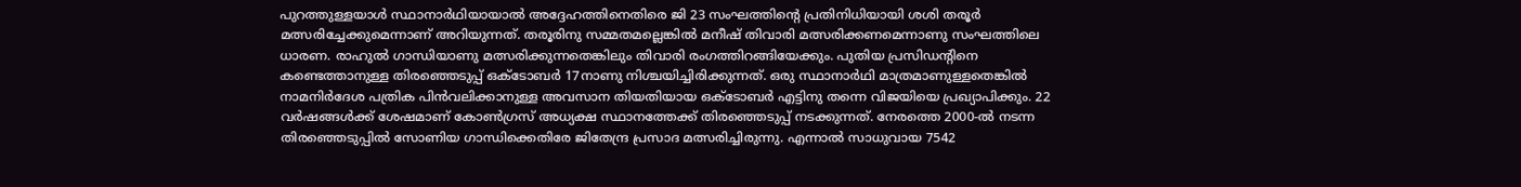പുറത്തുള്ളയാള്‍ സ്ഥാനാര്‍ഥിയായാല്‍ അദ്ദേഹത്തിനെതിരെ ജി 23 സംഘത്തിന്റെ പ്രതിനിധിയായി ശശി തരൂര്‍ മത്സരിച്ചേക്കുമെന്നാണ് അറിയുന്നത്. തരൂരിനു സമ്മതമല്ലെങ്കില്‍ മനീഷ് തിവാരി മത്സരിക്കണമെന്നാണു സംഘത്തിലെ ധാരണ. രാഹുല്‍ ഗാന്ധിയാണു മത്സരിക്കുന്നതെങ്കിലും തിവാരി രംഗത്തിറങ്ങിയേക്കും. പുതിയ പ്രസിഡന്റിനെ കണ്ടെത്താനുള്ള തിരഞ്ഞെടുപ്പ് ഒക്ടോബര്‍ 17നാണു നിശ്ചയിച്ചിരിക്കുന്നത്. ഒരു സ്ഥാനാര്‍ഥി മാത്രമാണുള്ളതെങ്കില്‍ നാമനിര്‍ദേശ പത്രിക പിന്‍വലിക്കാനുള്ള അവസാന തിയതിയായ ഒക്ടോബര്‍ എട്ടിനു തന്നെ വിജയിയെ പ്രഖ്യാപിക്കും. 22 വര്‍ഷങ്ങള്‍ക്ക് ശേഷമാണ് കോണ്‍ഗ്രസ് അധ്യക്ഷ സ്ഥാനത്തേക്ക് തിരഞ്ഞെടുപ്പ് നടക്കുന്നത്. നേരത്തെ 2000-ല്‍ നടന്ന തിരഞ്ഞെടുപ്പില്‍ സോണിയ ഗാന്ധിക്കെതിരേ ജിതേന്ദ്ര പ്രസാദ മത്സരിച്ചിരുന്നു. എന്നാല്‍ സാധുവായ 7542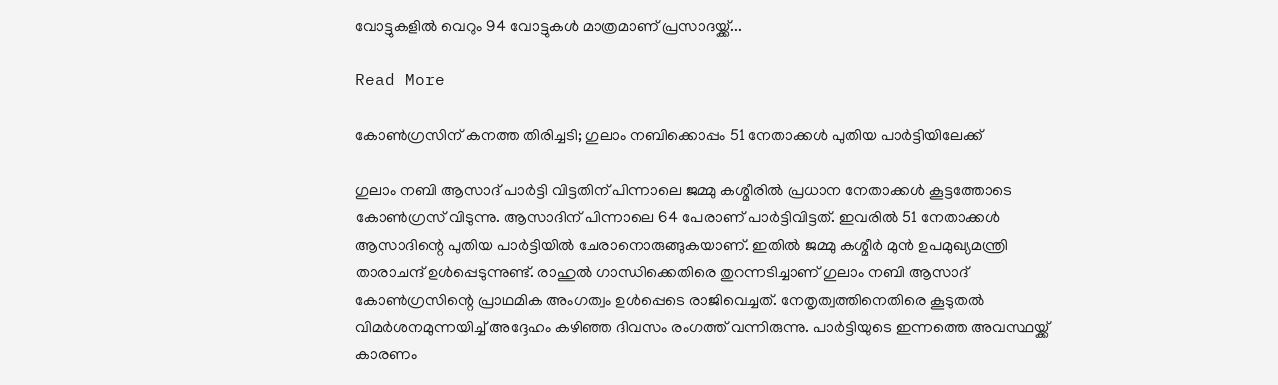വോട്ടുകളില്‍ വെറും 94 വോട്ടുകള്‍ മാത്രമാണ് പ്രസാദയ്ക്ക്...

Read More

കോണ്‍ഗ്രസിന് കനത്ത തിരിച്ചടി; ഗുലാം നബിക്കൊപ്പം 51 നേതാക്കള്‍ പുതിയ പാര്‍ട്ടിയിലേക്ക്

ഗുലാം നബി ആസാദ് പാര്‍ട്ടി വിട്ടതിന് പിന്നാലെ ജമ്മു കശ്മീരില്‍ പ്രധാന നേതാക്കള്‍ കൂട്ടത്തോടെ കോണ്‍ഗ്രസ് വിടുന്നു. ആസാദിന് പിന്നാലെ 64 പേരാണ് പാര്‍ട്ടിവിട്ടത്. ഇവരില്‍ 51 നേതാക്കള്‍ ആസാദിന്റെ പുതിയ പാര്‍ട്ടിയില്‍ ചേരാനൊരുങ്ങുകയാണ്. ഇതില്‍ ജമ്മു കശ്മീര്‍ മുന്‍ ഉപമുഖ്യമന്ത്രി താരാചന്ദ് ഉള്‍പ്പെടുന്നുണ്ട്. രാഹുല്‍ ഗാന്ധിക്കെതിരെ തുറന്നടിച്ചാണ് ഗുലാം നബി ആസാദ് കോണ്‍ഗ്രസിന്റെ പ്രാഥമിക അംഗത്വം ഉള്‍പ്പെടെ രാജിവെച്ചത്. നേതൃത്വത്തിനെതിരെ കൂടുതല്‍ വിമര്‍ശനമുന്നയിച്ച് അദ്ദേഹം കഴിഞ്ഞ ദിവസം രംഗത്ത് വന്നിരുന്നു. പാര്‍ട്ടിയുടെ ഇന്നത്തെ അവസ്ഥയ്ക്ക് കാരണം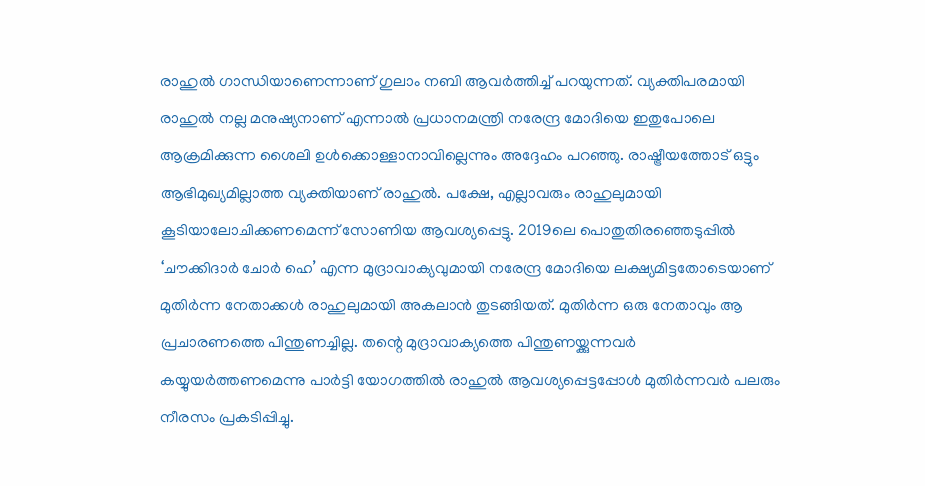രാഹുല്‍ ഗാന്ധിയാണെന്നാണ് ഗുലാം നബി ആവര്‍ത്തിച്ച് പറയുന്നത്. വ്യക്തിപരമായി രാഹുല്‍ നല്ല മനുഷ്യനാണ് എന്നാല്‍ പ്രധാനമന്ത്രി നരേന്ദ്ര മോദിയെ ഇതുപോലെ ആക്രമിക്കുന്ന ശൈലി ഉള്‍ക്കൊള്ളാനാവില്ലെന്നും അദ്ദേഹം പറഞ്ഞു. രാഷ്ട്രീയത്തോട് ഒട്ടും ആഭിമുഖ്യമില്ലാത്ത വ്യക്തിയാണ് രാഹുല്‍. പക്ഷേ, എല്ലാവരും രാഹുലുമായി കൂടിയാലോചിക്കണമെന്ന് സോണിയ ആവശ്യപ്പെട്ടു. 2019ലെ പൊതുതിരഞ്ഞെടുപ്പില്‍ ‘ചൗക്കിദാര്‍ ചോര്‍ ഹെ’ എന്ന മുദ്രാവാക്യവുമായി നരേന്ദ്ര മോദിയെ ലക്ഷ്യമിട്ടതോടെയാണ് മുതിര്‍ന്ന നേതാക്കള്‍ രാഹുലുമായി അകലാന്‍ തുടങ്ങിയത്. മുതിര്‍ന്ന ഒരു നേതാവും ആ പ്രചാരണത്തെ പിന്തുണച്ചില്ല. തന്റെ മുദ്രാവാക്യത്തെ പിന്തുണയ്ക്കുന്നവര്‍ കയ്യുയര്‍ത്തണമെന്നു പാര്‍ട്ടി യോഗത്തില്‍ രാഹുല്‍ ആവശ്യപ്പെട്ടപ്പോള്‍ മുതിര്‍ന്നവര്‍ പലരും നീരസം പ്രകടിപ്പിച്ചു.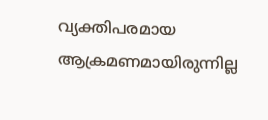വ്യക്തിപരമായ ആക്രമണമായിരുന്നില്ല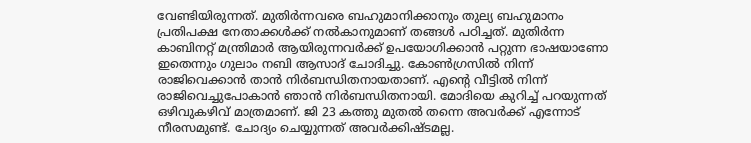വേണ്ടിയിരുന്നത്. മുതിര്‍ന്നവരെ ബഹുമാനിക്കാനും തുല്യ ബഹുമാനം പ്രതിപക്ഷ നേതാക്കള്‍ക്ക് നല്‍കാനുമാണ് തങ്ങള്‍ പഠിച്ചത്. മുതിര്‍ന്ന കാബിനറ്റ് മന്ത്രിമാര്‍ ആയിരുന്നവര്‍ക്ക് ഉപയോഗിക്കാന്‍ പറ്റുന്ന ഭാഷയാണോ ഇതെന്നും ഗുലാം നബി ആസാദ് ചോദിച്ചു. കോണ്‍ഗ്രസില്‍ നിന്ന് രാജിവെക്കാന്‍ താന്‍ നിര്‍ബന്ധിതനായതാണ്. എന്റെ വീട്ടില്‍ നിന്ന് രാജിവെച്ചുപോകാന്‍ ഞാന്‍ നിര്‍ബന്ധിതനായി. മോദിയെ കുറിച്ച് പറയുന്നത് ഒഴിവുകഴിവ് മാത്രമാണ്. ജി 23 കത്തു മുതല്‍ തന്നെ അവര്‍ക്ക് എന്നോട് നീരസമുണ്ട്. ചോദ്യം ചെയ്യുന്നത് അവര്‍ക്കിഷ്ടമല്ല.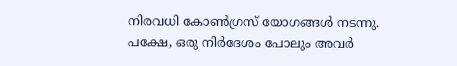നിരവധി കോണ്‍ഗ്രസ് യോഗങ്ങള്‍ നടന്നു. പക്ഷേ, ഒരു നിര്‍ദേശം പോലും അവര്‍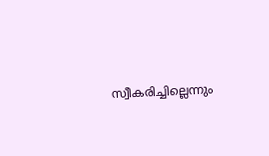സ്വീകരിച്ചില്ലെന്നും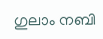ഗുലാം നബി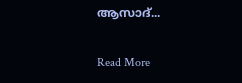ആസാദ്...

Read More